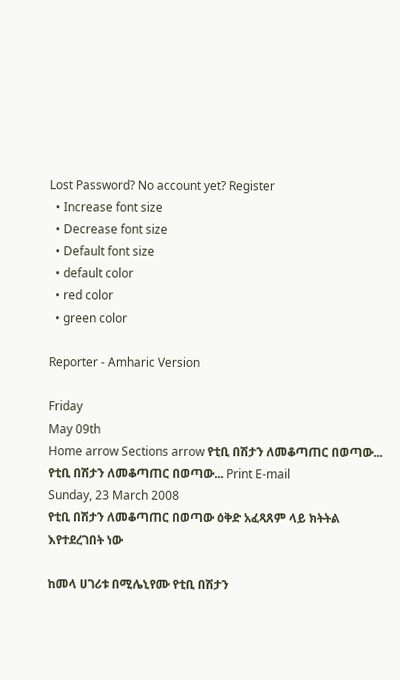Lost Password? No account yet? Register
  • Increase font size
  • Decrease font size
  • Default font size
  • default color
  • red color
  • green color

Reporter - Amharic Version

Friday
May 09th
Home arrow Sections arrow የቲቢ በሽታን ለመቆጣጠር በወጣው...
የቲቢ በሽታን ለመቆጣጠር በወጣው... Print E-mail
Sunday, 23 March 2008
የቲቢ በሽታን ለመቆጣጠር በወጣው ዕቅድ አፈጻጸም ላይ ክትትል እየተደረገበት ነው

ከመላ ሀገሪቱ በሚሌኒየሙ የቲቢ በሽታን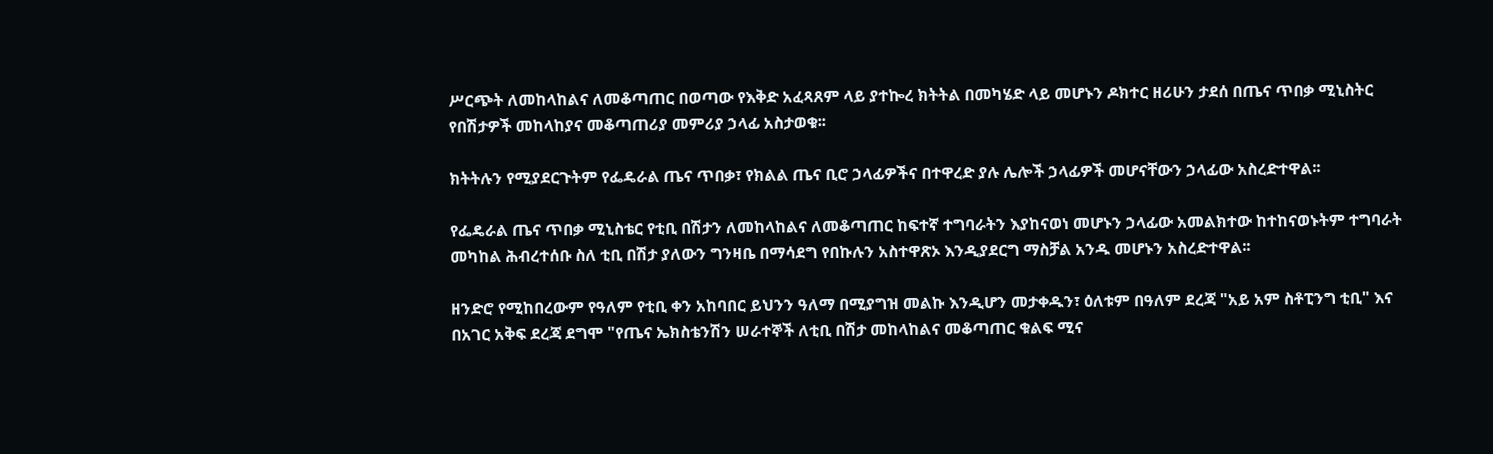ሥርጭት ለመከላከልና ለመቆጣጠር በወጣው የእቅድ አፈጻጸም ላይ ያተኰረ ክትትል በመካሄድ ላይ መሆኑን ዶክተር ዘሪሁን ታደሰ በጤና ጥበቃ ሚኒስትር የበሽታዎች መከላከያና መቆጣጠሪያ መምሪያ ኃላፊ አስታወቁ፡፡

ክትትሉን የሚያደርጉትም የፌዴራል ጤና ጥበቃ፣ የክልል ጤና ቢሮ ኃላፊዎችና በተዋረድ ያሉ ሌሎች ኃላፊዎች መሆናቸውን ኃላፊው አስረድተዋል፡፡

የፌዴራል ጤና ጥበቃ ሚኒስቴር የቲቢ በሽታን ለመከላከልና ለመቆጣጠር ከፍተኛ ተግባራትን እያከናወነ መሆኑን ኃላፊው አመልክተው ከተከናወኑትም ተግባራት መካከል ሕብረተሰቡ ስለ ቲቢ በሽታ ያለውን ግንዛቤ በማሳደግ የበኩሉን አስተዋጽኦ እንዲያደርግ ማስቻል አንዱ መሆኑን አስረድተዋል፡፡

ዘንድሮ የሚከበረውም የዓለም የቲቢ ቀን አከባበር ይህንን ዓለማ በሚያግዝ መልኩ እንዲሆን መታቀዱን፣ ዕለቱም በዓለም ደረጃ "አይ አም ስቶፒንግ ቲቢ" እና በአገር አቅፍ ደረጃ ደግሞ "የጤና ኤክስቴንሽን ሠራተኞች ለቲቢ በሽታ መከላከልና መቆጣጠር ቁልፍ ሚና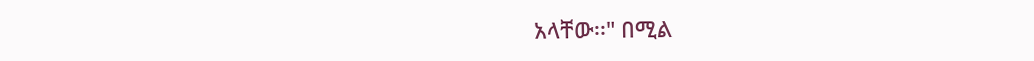አላቸው፡፡" በሚል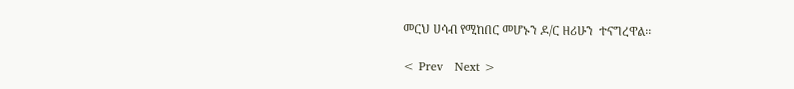መርህ ሀሳብ የሚከበር መሆኑን ዶ/ር ዘሪሁን  ተናግረዋል፡፡

< Prev   Next >